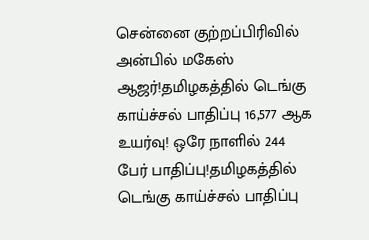சென்னை குற்றப்பிரிவில் அன்பில் மகேஸ் ஆஜர்!தமிழகத்தில் டெங்கு காய்ச்சல் பாதிப்பு 16,577 ஆக உயர்வு! ஒரே நாளில் 244 பேர் பாதிப்பு!தமிழகத்தில் டெங்கு காய்ச்சல் பாதிப்பு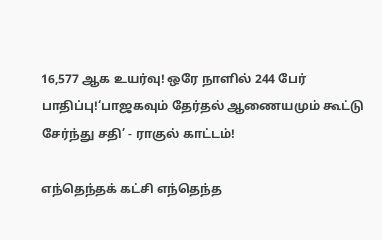16,577 ஆக உயர்வு! ஒரே நாளில் 244 பேர் பாதிப்பு!‘பாஜகவும் தேர்தல் ஆணையமும் கூட்டு சேர்ந்து சதி’ - ராகுல் காட்டம்!

எந்தெந்தக் கட்சி எந்தெந்த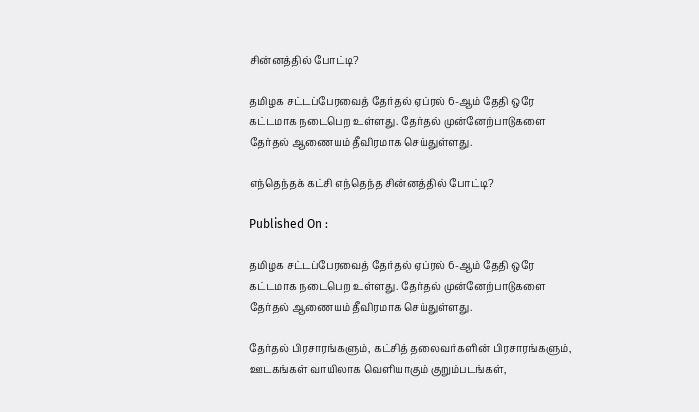சின்னத்தில் போட்டி?

தமிழக சட்டப்பேரவைத் தேர்தல் ஏப்ரல் 6-ஆம் தேதி ஒரே கட்டமாக நடைபெற உள்ளது. தேர்தல் முன்னேற்பாடுகளை தேர்தல் ஆணையம் தீவிரமாக செய்துள்ளது.

எந்தெந்தக் கட்சி எந்தெந்த சின்னத்தில் போட்டி?

Published On :

தமிழக சட்டப்பேரவைத் தேர்தல் ஏப்ரல் 6-ஆம் தேதி ஒரே கட்டமாக நடைபெற உள்ளது. தேர்தல் முன்னேற்பாடுகளை தேர்தல் ஆணையம் தீவிரமாக செய்துள்ளது.

தேர்தல் பிரசாரங்களும், கட்சித் தலைவர்களின் பிரசாரங்களும், ஊடகங்கள் வாயிலாக வெளியாகும் குறும்படங்கள்,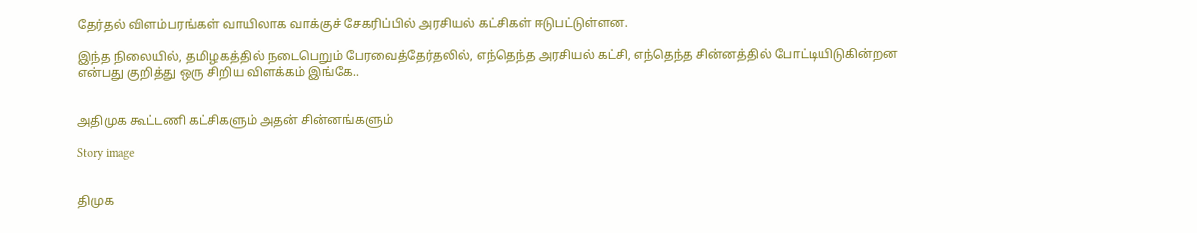தேர்தல் விளம்பரங்கள் வாயிலாக வாக்குச் சேகரிப்பில் அரசியல் கட்சிகள் ஈடுபட்டுள்ளன.

இந்த நிலையில், தமிழகத்தில் நடைபெறும் பேரவைத்தேர்தலில், எந்தெந்த அரசியல் கட்சி, எந்தெந்த சின்னத்தில் போட்டியிடுகின்றன என்பது குறித்து ஒரு சிறிய விளக்கம் இங்கே..


அதிமுக கூட்டணி கட்சிகளும் அதன் சின்னங்களும்

Story image


திமுக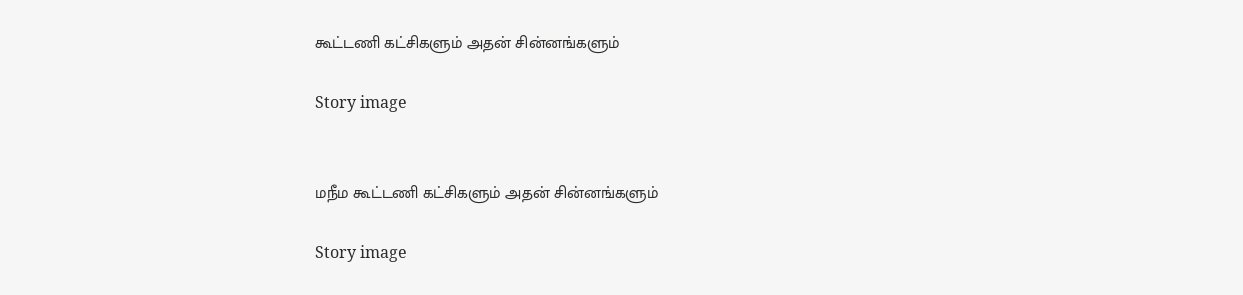கூட்டணி கட்சிகளும் அதன் சின்னங்களும்

Story image


மநீம கூட்டணி கட்சிகளும் அதன் சின்னங்களும்

Story image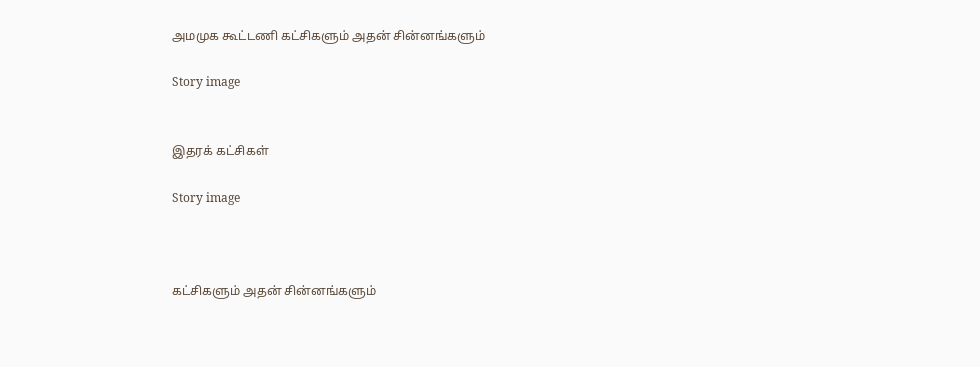அமமுக கூட்டணி கட்சிகளும் அதன் சின்னங்களும்

Story image


இதரக் கட்சிகள்

Story image



கட்சிகளும் அதன் சின்னங்களும்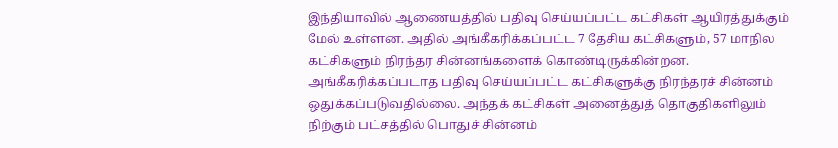இந்தியாவில் ஆணையத்தில் பதிவு செய்யப்பட்ட கட்சிகள் ஆயிரத்துக்கும் மேல் உள்ளன. அதில் அங்கீகரிக்கப்பட்ட 7 தேசிய கட்சிகளும், 57 மாநில கட்சிகளும் நிரந்தர சின்னங்களைக் கொண்டிருக்கின்றன. அங்கீகரிக்கப்படாத பதிவு செய்யப்பட்ட கட்சிகளுக்கு நிரந்தரச் சின்னம் ஒதுக்கப்படுவதில்லை. அந்தக் கட்சிகள் அனைத்துத் தொகுதிகளிலும் நிற்கும் பட்சத்தில் பொதுச் சின்னம்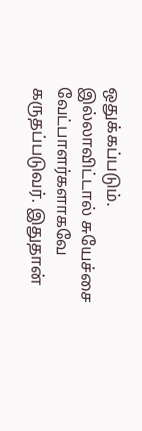ஒதுக்கப்படும். இல்லாவிட்டால் சுயேச்சை வேட்பாளர்களாகவே கருதப்படுவர். இதுதான்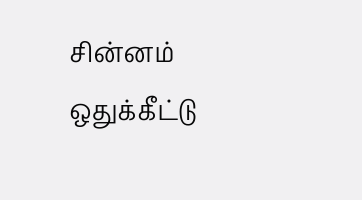சின்னம் ஒதுக்கீட்டு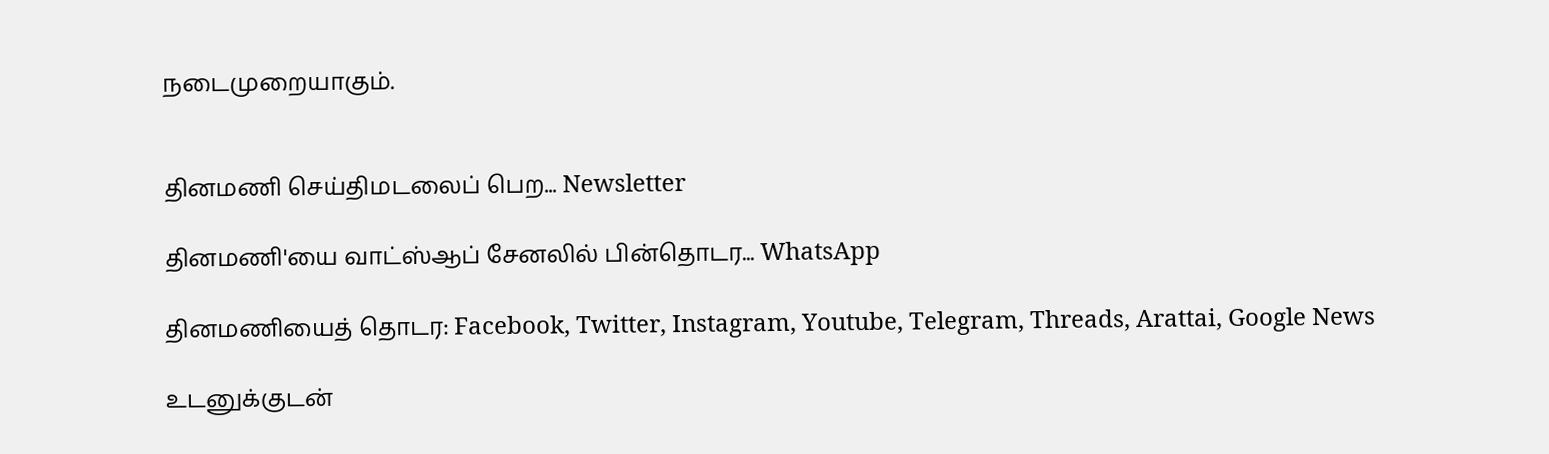நடைமுறையாகும்.


தினமணி செய்திமடலைப் பெற... Newsletter

தினமணி'யை வாட்ஸ்ஆப் சேனலில் பின்தொடர... WhatsApp

தினமணியைத் தொடர: Facebook, Twitter, Instagram, Youtube, Telegram, Threads, Arattai, Google News

உடனுக்குடன்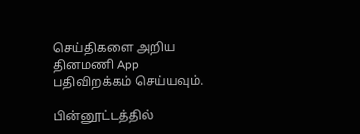செய்திகளை அறிய தினமணி App பதிவிறக்கம் செய்யவும்.

பின்னூட்டத்தில்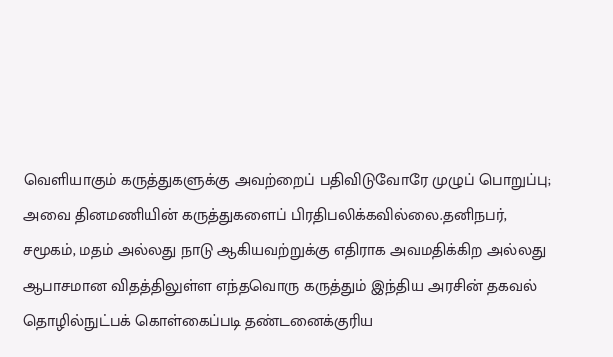வெளியாகும் கருத்துகளுக்கு அவற்றைப் பதிவிடுவோரே முழுப் பொறுப்பு; அவை தினமணியின் கருத்துகளைப் பிரதிபலிக்கவில்லை.தனிநபர், சமூகம், மதம் அல்லது நாடு ஆகியவற்றுக்கு எதிராக அவமதிக்கிற அல்லது ஆபாசமான விதத்திலுள்ள எந்தவொரு கருத்தும் இந்திய அரசின் தகவல் தொழில்நுட்பக் கொள்கைப்படி தண்டனைக்குரிய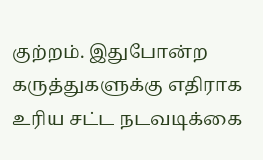குற்றம். இதுபோன்ற கருத்துகளுக்கு எதிராக உரிய சட்ட நடவடிக்கை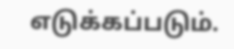எடுக்கப்படும்.